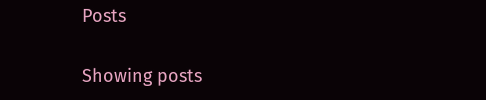Posts

Showing posts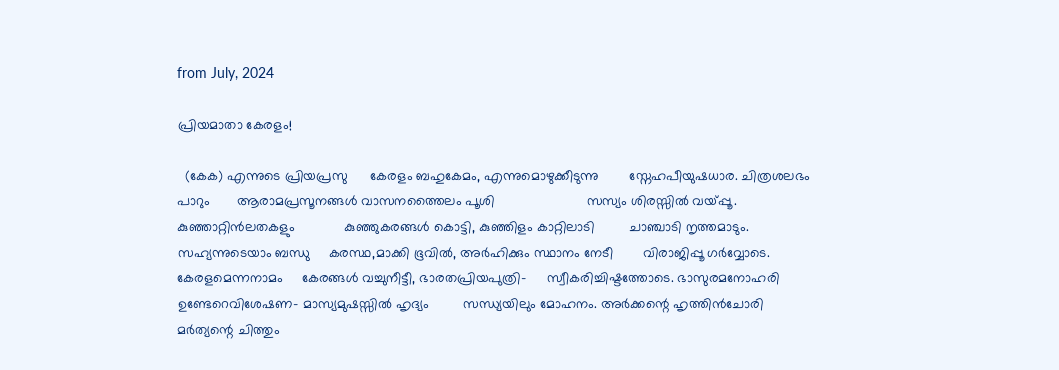from July, 2024

പ്രിയമാതാ കേരളം!

  (കേക) എന്നുടെ പ്രിയപ്രസു      കേരളം ബഹുകേമം, എന്നുമൊഴുക്കീടുന്നു        സ്നേഹപീയുഷധാര. ചിത്രശലഭം പാറും       ആരാമപ്രസൂനങ്ങൾ വാസനത്തൈലം പൂശി                        സസ്യം ശിരസ്സിൽ വയ്പ്പൂ. കുഞ്ഞാറ്റിൻലതകളും             കുഞ്ഞുകരങ്ങൾ കൊട്ടി, കുഞ്ഞിളം കാറ്റിലാടി         ചാഞ്ചാടി നൃത്തമാടും.  സഹ്യന്നുടെയാം ബന്ധു     കരസ്ഥ,മാക്കി ഭൂവിൽ, അർഹിക്കും സ്ഥാനം നേടീ        വിരാജിപ്പൂ ഗർവ്വോടെ. കേരളമെന്നനാമം     കേരങ്ങൾ വച്ചുനീട്ടീ, ഭാരതപ്രിയപുത്രി-     സ്വീകരിച്ചിഷ്ടത്തോടെ. ഭാസുരമനോഹരി            ഉണ്ടേറെവിശേഷണ- മാസ്യമുഷസ്സിൽ ഹൃദ്യം         സന്ധ്യയിലും മോഹനം. അർക്കന്റെ ഹൃത്തിൻചോരി      മർത്യന്റെ ചിത്തും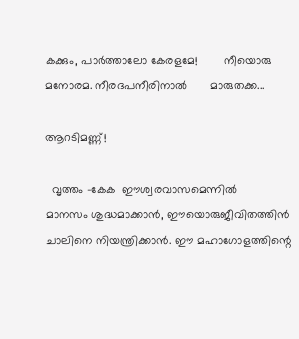കക്കും, പാർത്താലോ കേരളമേ!        നീയൊരു മനോരമ. നീരദപനീരിനാൽ       മാരുതക്ക...

ആറടിമണ്ണ്!

  വൃത്തം -കേക  ഈശ്വരവാസമെന്നിൽ        മാനസം ശുദ്ധമാക്കാൻ, ഈയൊരുജീവിതത്തിൻ         ചാലിനെ നിയന്ത്രിക്കാൻ. ഈ മഹാഗോളത്തിന്റെ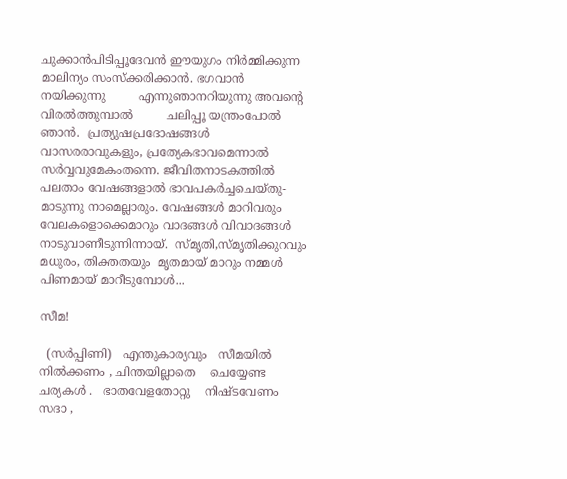ചുക്കാൻപിടിപ്പൂദേവൻ ഈയുഗം നിർമ്മിക്കുന്ന          മാലിന്യം സംസ്ക്കരിക്കാൻ. ഭഗവാൻ നയിക്കുന്നു         എന്നുഞാനറിയുന്നു അവന്റെ വിരൽത്തുമ്പാൽ         ചലിപ്പൂ യന്ത്രംപോൽ ഞാൻ.  പ്രത്യുഷപ്രദോഷങ്ങൾ          വാസരരാവുകളും, പ്രത്യേകഭാവമെന്നാൽ          സർവ്വവുമേകംതന്നെ. ജീവിതനാടകത്തിൽ       പലതാം വേഷങ്ങളാൽ ഭാവപകർച്ചചെയ്തു-        മാടുന്നു നാമെല്ലാരും. വേഷങ്ങൾ മാറിവരും       വേലകളൊക്കെമാറും വാദങ്ങൾ വിവാദങ്ങൾ          നാടുവാണീടുന്നിന്നായ്.  സ്മൃതി,സ്മൃതിക്കുറവും         മധുരം, തിക്തതയും  മൃതമായ് മാറും നമ്മൾ       പിണമായ് മാറീടുമ്പോൾ...

സീമ!

  (സർപ്പിണി)   എന്തുകാര്യവും   സീമയിൽ   നിൽക്കണം , ചിന്തയില്ലാതെ    ചെയ്യേണ്ട    ചര്യകൾ .   ഭാതവേളതോറ്റു    നിഷ്ടവേണം   സദാ ,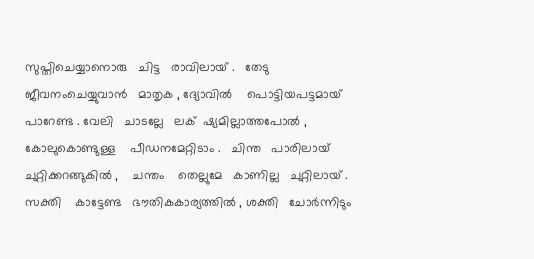സുപ്തിചെയ്യാനൊരു   ചിട്ട   രാവിലായ് .   തേടു   ജീവനംചെയ്യുവാൻ   മാതൃക , ദ്യോവിൽ    പൊട്ടിയപട്ടമായ്   പാറേണ്ട . വേലി   ചാടല്ലേ   ലക് ‌ ഷ്യമില്ലാത്തപോൽ , കോലുകൊണ്ടുള്ള    പീഡനമേറ്റിടാം .   ചിന്ത   പാരിലായ്   ചുറ്റിക്കറങ്ങുകിൽ ,    ചന്തം    തെല്ലുമേ   കാണില്ല   ചുറ്റിലായ് .   സക്തി    കാട്ടേണ്ട   ഭൗതികകാര്യത്തിൽ , ശക്തി   ചോർന്നിടും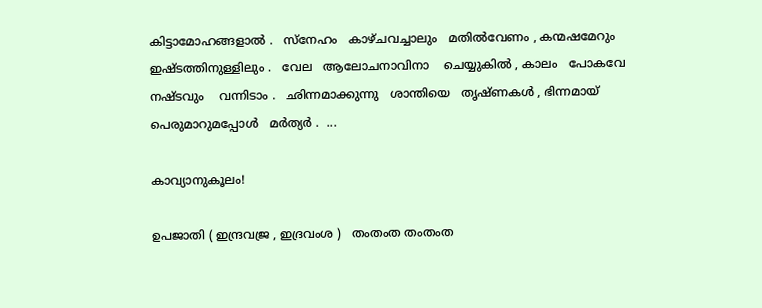കിട്ടാമോഹങ്ങളാൽ .   സ്നേഹം   കാഴ്ചവച്ചാലും   മതിൽവേണം , കന്മഷമേറും   ഇഷ്ടത്തിനുള്ളിലും .   വേല   ആലോചനാവിനാ    ചെയ്യുകിൽ , കാലം   പോകവേ    നഷ്ടവും    വന്നിടാം .   ഛിന്നമാക്കുന്നു   ശാന്തിയെ   തൃഷ്ണകൾ , ഭിന്നമായ് ‌ പെരുമാറുമപ്പോൾ   മർത്യർ .  ...

കാവ്യാനുകൂലം!

ഉപജാതി ( ഇന്ദ്രവജ്ര , ഇദ്രവംശ )   തംതംത തംതംത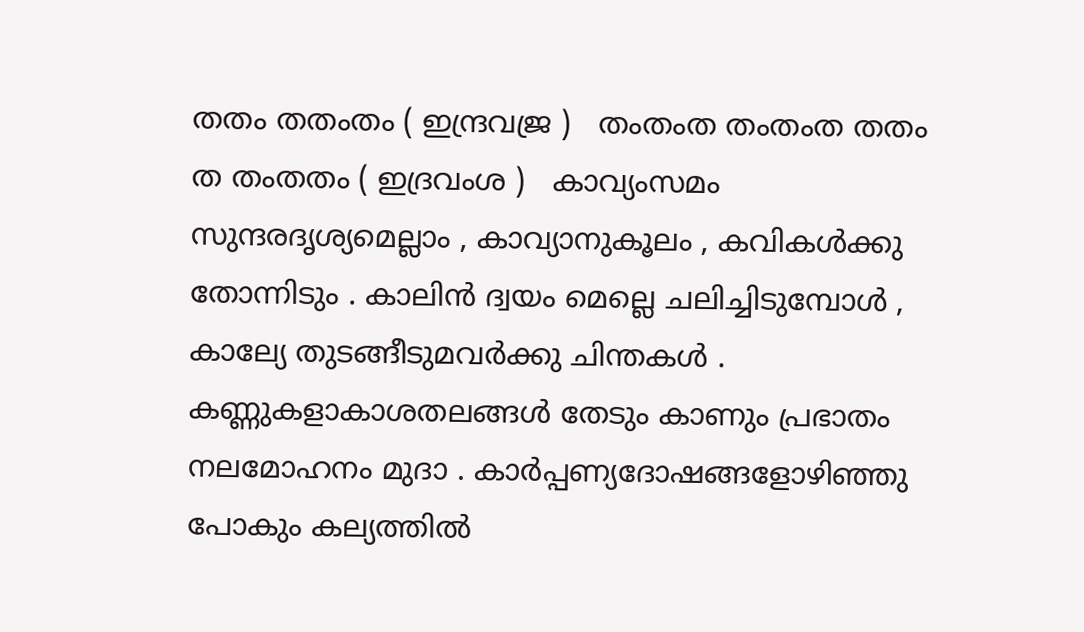തതം തതംതം ( ഇന്ദ്രവജ്ര )   തംതംത തംതംത തതം ത തംതതം ( ഇദ്രവംശ )   കാവ്യംസമം സുന്ദരദൃശ്യമെല്ലാം , കാവ്യാനുകൂലം , കവികൾക്കു തോന്നിടും . കാലിൻ ദ്വയം മെല്ലെ ചലിച്ചിടുമ്പോൾ , കാല്യേ തുടങ്ങീടുമവർക്കു ചിന്തകൾ .   കണ്ണുകളാകാശതലങ്ങൾ തേടും കാണും പ്രഭാതം നലമോഹനം മുദാ . കാർപ്പണ്യദോഷങ്ങളോഴിഞ്ഞു പോകും കല്യത്തിൽ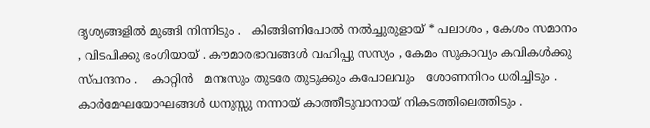ദൃശ്യങ്ങളിൽ മുങ്ങി നിന്നിടും .   കിങ്ങിണിപോൽ നൽച്ചുരുളായ് * പലാശം , കേശം സമാനം , വിടപിക്കു ഭംഗിയായ് . കൗമാരഭാവങ്ങൾ വഹിപ്പു സസ്യം , കേമം സുകാവ്യം കവികൾക്കു സ്പന്ദനം .    കാറ്റിൻ   മനഃസും തുടരേ തുടുക്കും കപോലവും   ശോണനിറം ധരിച്ചിടും . കാർമേഘയോഘങ്ങൾ ധനുസ്സു നന്നായ് കാത്തീടുവാനായ് നികടത്തിലെത്തിടും .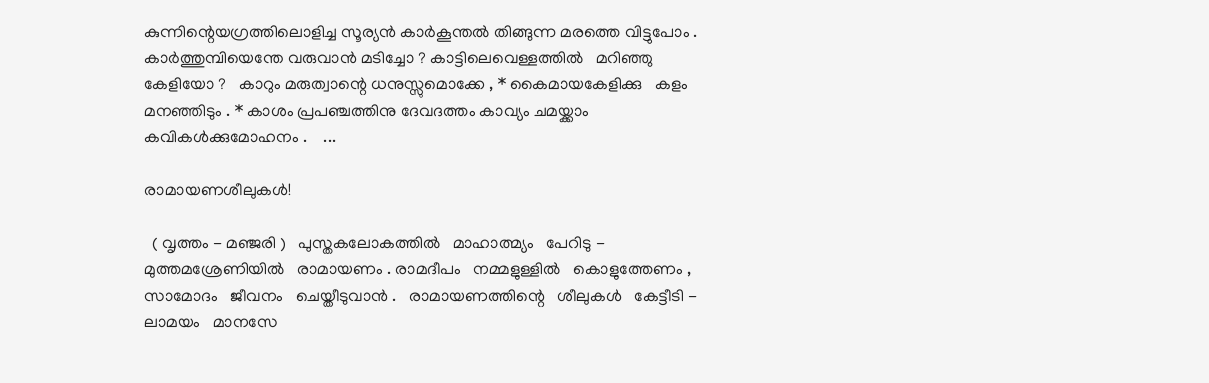കുന്നിന്റെയഗ്രത്തിലൊളിച്ച സൂര്യൻ കാർകൂന്തൽ തിങ്ങുന്ന മരത്തെ വിട്ടുപോം . കാർത്തുമ്പിയെന്തേ വരുവാൻ മടിച്ചോ ? കാട്ടിലെവെള്ളത്തിൽ   മറിഞ്ഞു കേളിയോ ?   കാറും മരുത്വാന്റെ ധനുസ്സുമൊക്കേ , * കൈമായകേളിക്കു   കളം മനഞ്ഞിടും . * കാശം പ്രപഞ്ചത്തിനു ദേവദത്തം കാവ്യം ചമയ്ക്കാം കവികൾക്കുമോഹനം .    ...

രാമായണശീലുകൾ!

  ( വൃത്തം - മഞ്ജരി )   പുസ്തകലോകത്തിൽ   മാഹാത്മ്യം   പേറിടു - മുത്തമശ്രേണിയിൽ   രാമായണം . രാമദീപം   നമ്മളുള്ളിൽ   കൊളുത്തേണം , സാമോദം   ജീവനം   ചെയ്തീടുവാൻ .   രാമായണത്തിന്റെ   ശീലുകൾ   കേട്ടീടി - ലാമയം   മാനസേ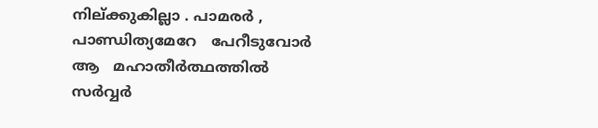നില്ക്കുകില്ലാ . പാമരർ , പാണ്ഡിത്യമേറേ   പേറീടുവോർ ആ   മഹാതീർത്ഥത്തിൽ   സർവ്വർ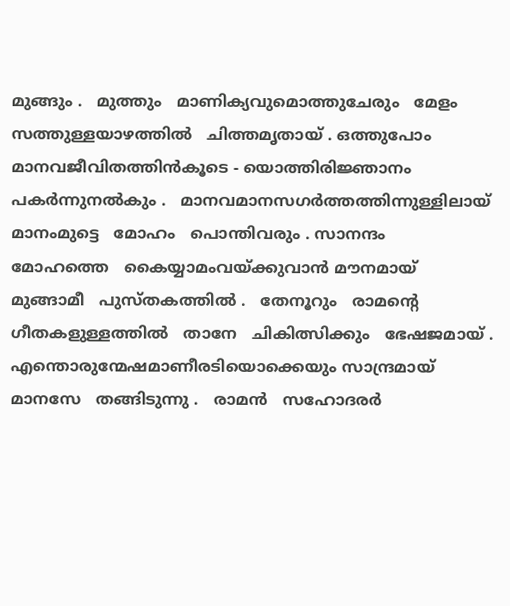മുങ്ങും .   മുത്തും   മാണിക്യവുമൊത്തുചേരും   മേളം സത്തുള്ളയാഴത്തിൽ   ചിത്തമൃതായ് . ഒത്തുപോം   മാനവജീവിതത്തിൻകൂടെ - യൊത്തിരിജ്ഞാനം   പകർന്നുനൽകും .   മാനവമാനസഗർത്തത്തിന്നുള്ളിലായ്   മാനംമുട്ടെ   മോഹം   പൊന്തിവരും . സാനന്ദം   മോഹത്തെ   കൈയ്യാമംവയ്ക്കുവാൻ മൗനമായ്   മുങ്ങാമീ   പുസ്തകത്തിൽ .   തേനൂറും   രാമന്റെ   ഗീതകളുള്ളത്തിൽ   താനേ   ചികിത്സിക്കും   ഭേഷജമായ് . എന്തൊരുന്മേഷമാണീരടിയൊക്കെയും സാന്ദ്രമായ്   മാനസേ   തങ്ങിടുന്നു .   രാമൻ   സഹോദരർ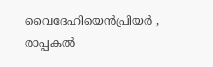വൈദേഹിയെൻപ്രിയർ , രാപ്പകൽ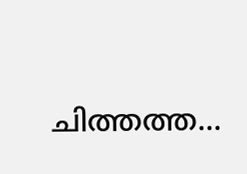ചിത്തത്ത...